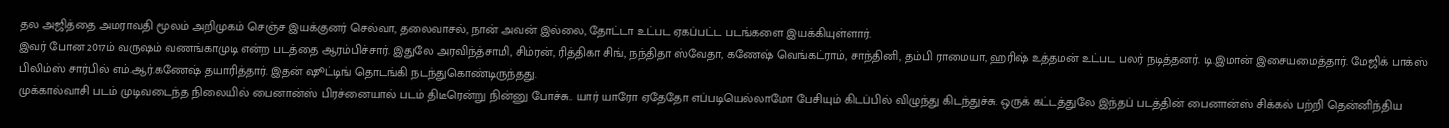தல அஜித்தை அமராவதி மூலம் அறிமுகம் செஞ்ச இயக்குனர் செல்வா, தலைவாசல், நான் அவன் இல்லை, தோட்டா உட்பட ஏகப்பட்ட படங்களை இயக்கியுள்ளார்.
இவர் போன 2017ம் வருஷம் வணங்காமுடி என்ற படத்தை ஆரம்பிச்சார். இதுலே அரவிந்த்சாமி, சிம்ரன், ரித்திகா சிங், நந்திதா ஸ்வேதா, கணேஷ் வெங்கட்ராம், சாந்தினி, தம்பி ராமையா, ஹரிஷ் உத்தமன் உட்பட பலர் நடித்தனர். டி.இமான் இசையமைத்தார். மேஜிக் பாக்ஸ் பிலிம்ஸ் சார்பில் எம்.ஆர்.கணேஷ் தயாரித்தார். இதன் ஷூட்டிங் தொடங்கி நடந்துகொண்டிருந்தது.
முக்கால்வாசி படம் முடிவடைந்த நிலையில் பைனான்ஸ் பிரச்னையால் படம் திடீரென்று நின்னு போச்சு.. யார் யாரோ ஏதேதோ எப்படியெல்லாமோ பேசியும் கிடப்பில் விழுந்து கிடந்துச்சு. ஒருக் கட்டத்துலே இந்தப் படத்தின் பைனான்ஸ் சிக்கல் பற்றி தென்னிந்திய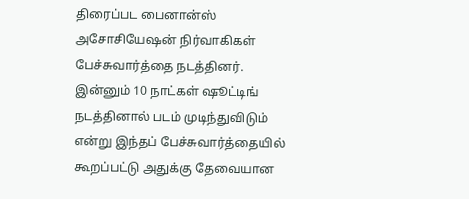திரைப்பட பைனான்ஸ் அசோசியேஷன் நிர்வாகிகள் பேச்சுவார்த்தை நடத்தினர். இன்னும் 10 நாட்கள் ஷூட்டிங் நடத்தினால் படம் முடிந்துவிடும் என்று இந்தப் பேச்சுவார்த்தையில் கூறப்பட்டு அதுக்கு தேவையான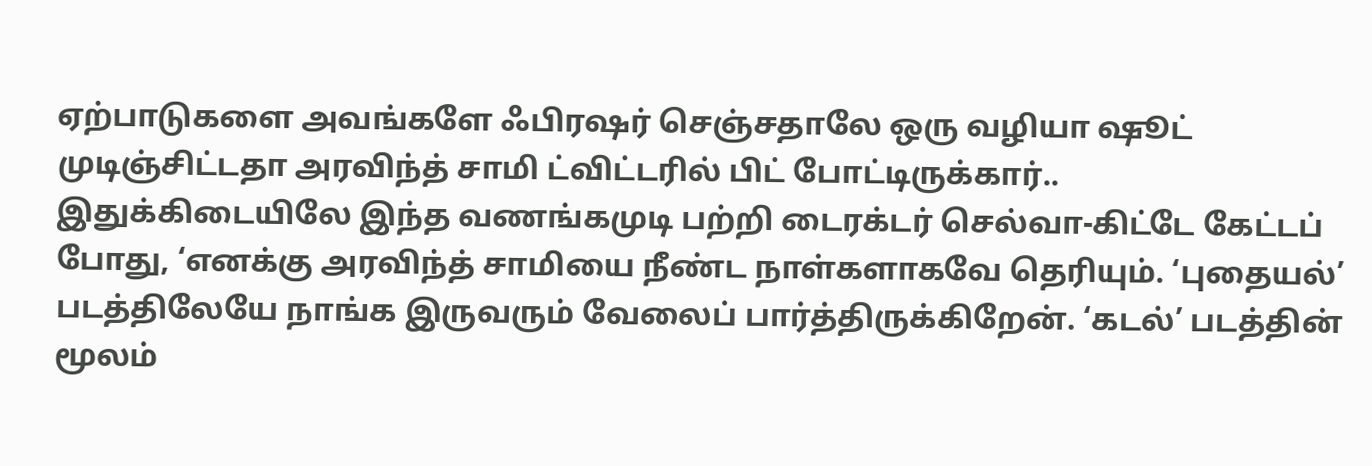ஏற்பாடுகளை அவங்களே ஃபிரஷர் செஞ்சதாலே ஒரு வழியா ஷூட் முடிஞ்சிட்டதா அரவிந்த் சாமி ட்விட்டரில் பிட் போட்டிருக்கார்..
இதுக்கிடையிலே இந்த வணங்கமுடி பற்றி டைரக்டர் செல்வா-கிட்டே கேட்டப் போது, ‘எனக்கு அரவிந்த் சாமியை நீண்ட நாள்களாகவே தெரியும். ‘புதையல்’ படத்திலேயே நாங்க இருவரும் வேலைப் பார்த்திருக்கிறேன். ‘கடல்’ படத்தின் மூலம்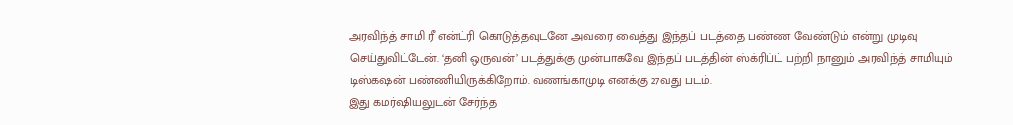அரவிந்த் சாமி ரீ என்ட்ரி கொடுத்தவுடனே அவரை வைத்து இந்தப் படத்தை பண்ண வேண்டும் என்று முடிவு செய்துவிட்டேன். ‘தனி ஒருவன்’ படத்துக்கு முன்பாகவே இந்தப் படத்தின் ஸ்க்ரிப்ட் பற்றி நானும் அரவிந்த் சாமியும் டிஸ்கஷன் பண்ணியிருக்கிறோம். வணங்காமுடி எனக்கு 27வது படம்.
இது கமர்ஷியலுடன் சேர்ந்த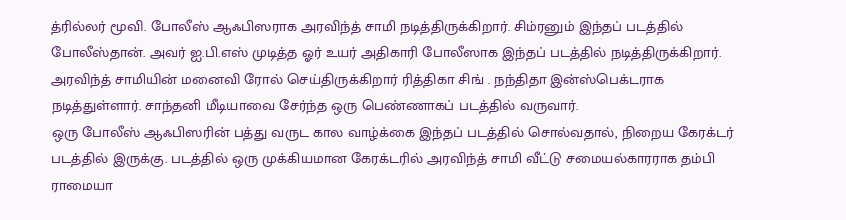த்ரில்லர் மூவி. போலீஸ் ஆஃபிஸராக அரவிந்த் சாமி நடித்திருக்கிறார். சிம்ரனும் இந்தப் படத்தில் போலீஸ்தான். அவர் ஐ.பி.எஸ் முடித்த ஓர் உயர் அதிகாரி போலீஸாக இந்தப் படத்தில் நடித்திருக்கிறார். அரவிந்த் சாமியின் மனைவி ரோல் செய்திருக்கிறார் ரித்திகா சிங் . நந்திதா இன்ஸ்பெக்டராக நடித்துள்ளார். சாந்தனி மீடியாவை சேர்ந்த ஒரு பெண்ணாகப் படத்தில் வருவார்.
ஒரு போலீஸ் ஆஃபிஸரின் பத்து வருட கால வாழ்க்கை இந்தப் படத்தில் சொல்வதால், நிறைய கேரக்டர் படத்தில் இருக்கு. படத்தில் ஒரு முக்கியமான கேரக்டரில் அரவிந்த் சாமி வீட்டு சமையல்காரராக தம்பி ராமையா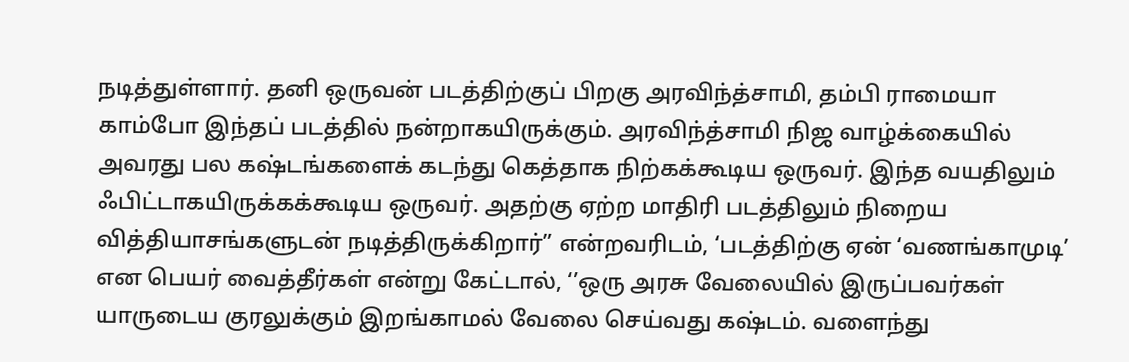நடித்துள்ளார். தனி ஒருவன் படத்திற்குப் பிறகு அரவிந்த்சாமி, தம்பி ராமையா காம்போ இந்தப் படத்தில் நன்றாகயிருக்கும். அரவிந்த்சாமி நிஜ வாழ்க்கையில் அவரது பல கஷ்டங்களைக் கடந்து கெத்தாக நிற்கக்கூடிய ஒருவர். இந்த வயதிலும் ஃபிட்டாகயிருக்கக்கூடிய ஒருவர். அதற்கு ஏற்ற மாதிரி படத்திலும் நிறைய வித்தியாசங்களுடன் நடித்திருக்கிறார்” என்றவரிடம், ‘படத்திற்கு ஏன் ‘வணங்காமுடி’ என பெயர் வைத்தீர்கள் என்று கேட்டால், ‘’ஒரு அரசு வேலையில் இருப்பவர்கள் யாருடைய குரலுக்கும் இறங்காமல் வேலை செய்வது கஷ்டம். வளைந்து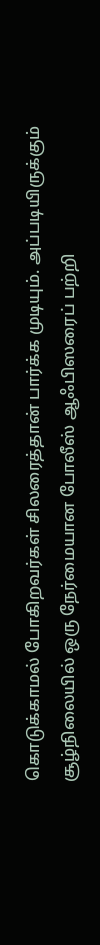கொடுக்காமல் போகிறவர்கள் சிலரைத்தான் பார்க்க முடியும். அப்படியிருக்கும் சூழ்நிலையில் ஒரு நேர்மையான போலீஸ் ஆஃபிஸரைப் பற்றி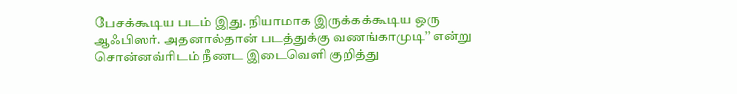பேசக்கூடிய படம் இது. நியாமாக இருக்கக்கூடிய ஒரு ஆஃபிஸர். அதனால்தான் படத்துக்கு வணங்காமுடி’’ என்று சொன்னவ்ரிடம் நீணட இடைவெளி குறித்து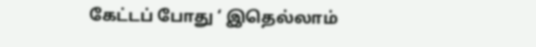கேட்டப் போது ‘ இதெல்லாம்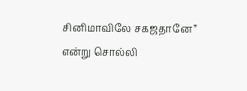சினிமாவிலே சகஜதானே” என்று சொல்லி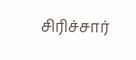சிரிச்சார்